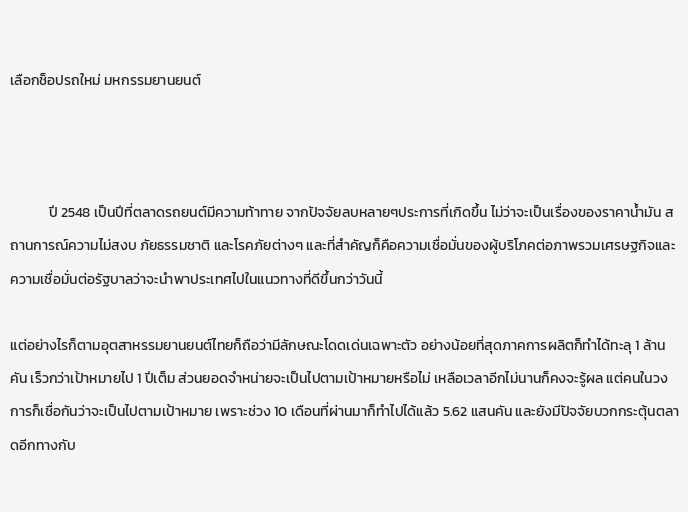เลือกช็อปรถใหม่ มหกรรมยานยนต์



            ปี 2548 เป็นปีที่ตลาดรถยนต์มีความท้าทาย จากปัจจัยลบหลายๆประการที่เกิดขึ้น ไม่ว่าจะเป็นเรื่องของราคาน้ำมัน สถานการณ์ความไม่สงบ ภัยธรรมชาติ และโรคภัยต่างๆ และที่สำคัญก็คือความเชื่อมั่นของผู้บริโภคต่อภาพรวมเศรษฐกิจและความเชื่อมั่นต่อรัฐบาลว่าจะนำพาประเทศไปในแนวทางที่ดีขึ้นกว่าวันนี้

แต่อย่างไรก็ตามอุตสาหรรมยานยนต์ไทยก็ถือว่ามีลักษณะโดดเด่นเฉพาะตัว อย่างน้อยที่สุดภาคการผลิตก็ทำได้ทะลุ 1 ล้านคัน เร็วกว่าเป้าหมายไป 1 ปีเต็ม ส่วนยอดจำหน่ายจะเป็นไปตามเป้าหมายหรือไม่ เหลือเวลาอีกไม่นานก็คงจะรู้ผล แต่คนในวงการก็เชื่อกันว่าจะเป็นไปตามเป้าหมาย เพราะช่วง 10 เดือนที่ผ่านมาก็ทำไปได้แล้ว 5.62 แสนคัน และยังมีปัจจัยบวกกระตุ้นตลาดอีกทางกับ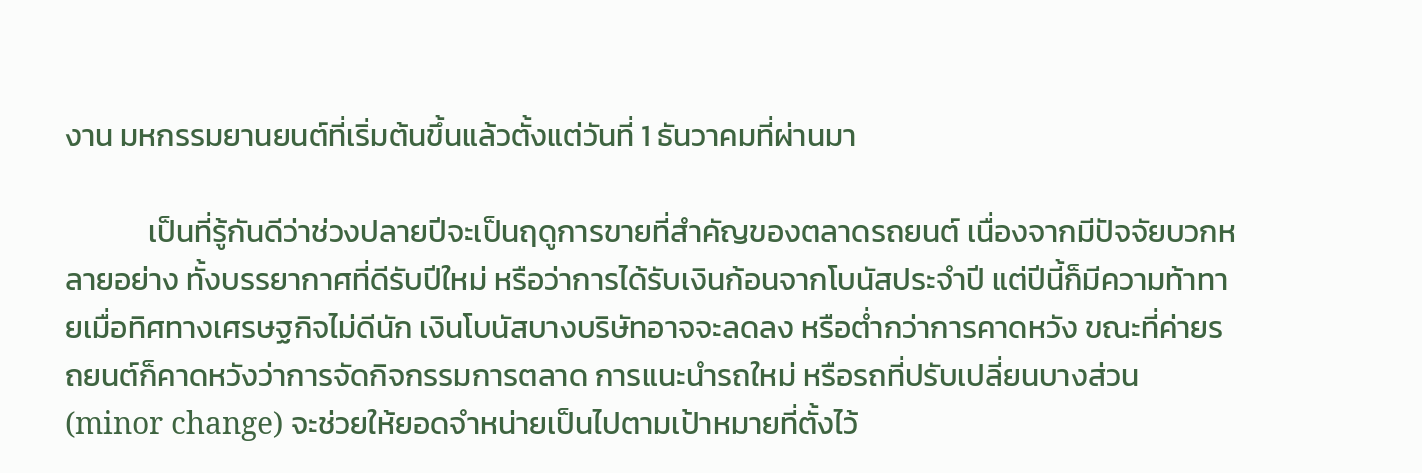งาน มหกรรมยานยนต์ที่เริ่มต้นขึ้นแล้วตั้งแต่วันที่ 1 ธันวาคมที่ผ่านมา

            เป็นที่รู้กันดีว่าช่วงปลายปีจะเป็นฤดูการขายที่สำคัญของตลาดรถยนต์ เนื่องจากมีปัจจัยบวกหลายอย่าง ทั้งบรรยากาศที่ดีรับปีใหม่ หรือว่าการได้รับเงินก้อนจากโบนัสประจำปี แต่ปีนี้ก็มีความท้าทายเมื่อทิศทางเศรษฐกิจไม่ดีนัก เงินโบนัสบางบริษัทอาจจะลดลง หรือต่ำกว่าการคาดหวัง ขณะที่ค่ายรถยนต์ก็คาดหวังว่าการจัดกิจกรรมการตลาด การแนะนำรถใหม่ หรือรถที่ปรับเปลี่ยนบางส่วน (minor change) จะช่วยให้ยอดจำหน่ายเป็นไปตามเป้าหมายที่ตั้งไว้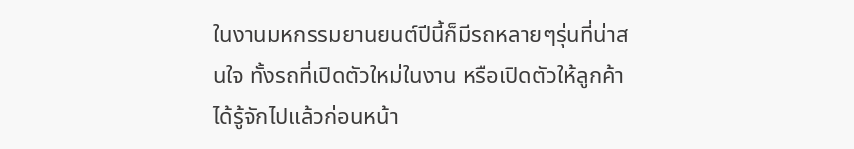ในงานมหกรรมยานยนต์ปีนี้ก็มีรถหลายๆรุ่นที่น่าสนใจ ทั้งรถที่เปิดตัวใหม่ในงาน หรือเปิดตัวให้ลูกค้าได้รู้จักไปแล้วก่อนหน้า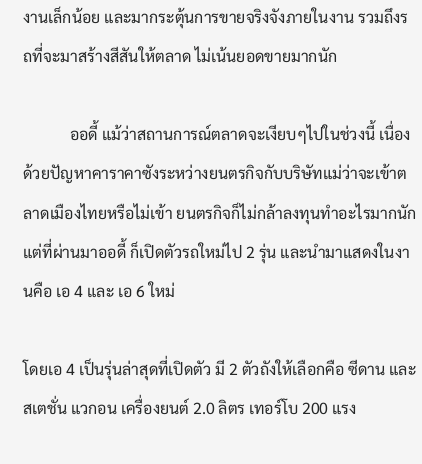งานเล็กน้อย และมากระตุ้นการขายจริงจังภายในงาน รวมถึงรถที่จะมาสร้างสีสันให้ตลาด ไม่เน้นยอดขายมากนัก

            ออดี้ แม้ว่าสถานการณ์ตลาดจะเงียบๆไปในช่วงนี้ เนื่องด้วยปัญหาคาราคาซังระหว่างยนตรกิจกับบริษัทแม่ว่าจะเข้าตลาดเมืองไทยหรือไม่เข้า ยนตรกิจก็ไม่กล้าลงทุนทำอะไรมากนัก แต่ที่ผ่านมาออดี้ ก็เปิดตัวรถใหม่ไป 2 รุ่น และนำมาแสดงในงานคือ เอ 4 และ เอ 6 ใหม่

โดยเอ 4 เป็นรุ่นล่าสุดที่เปิดตัว มี 2 ตัวถังให้เลือกคือ ซีดาน และสเตชั่น แวกอน เครื่องยนต์ 2.0 ลิตร เทอร์โบ 200 แรง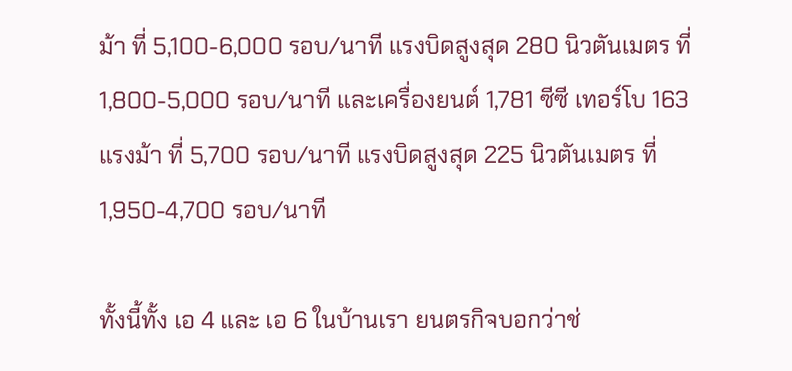ม้า ที่ 5,100-6,000 รอบ/นาที แรงบิดสูงสุด 280 นิวตันเมตร ที่ 1,800-5,000 รอบ/นาที และเครื่องยนต์ 1,781 ซีซี เทอร์โบ 163 แรงม้า ที่ 5,700 รอบ/นาที แรงบิดสูงสุด 225 นิวตันเมตร ที่ 1,950-4,700 รอบ/นาที

ทั้งนี้ทั้ง เอ 4 และ เอ 6 ในบ้านเรา ยนตรกิจบอกว่าช่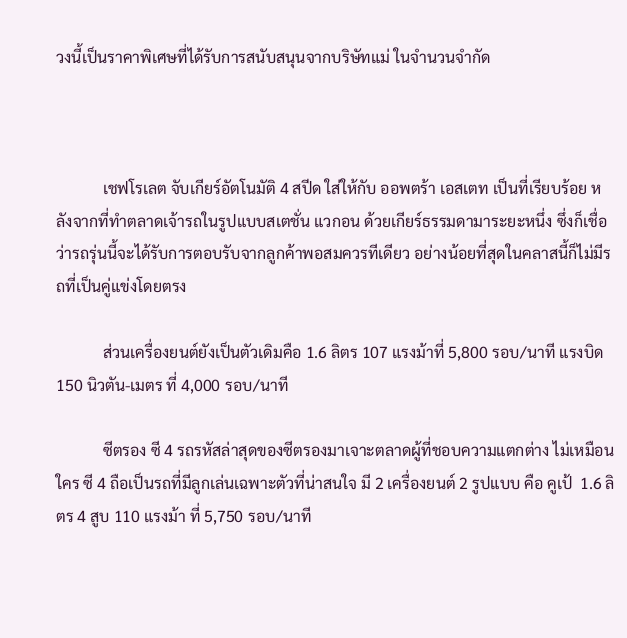วงนี้เป็นราคาพิเศษที่ได้รับการสนับสนุนจากบริษัทแม่ ในจำนวนจำกัด



            เชฟโรเลต จับเกียร์อัตโนมัติ 4 สปีด ใส่ให้กับ ออพตร้า เอสเตท เป็นที่เรียบร้อย หลังจากที่ทำตลาดเจ้ารถในรูปแบบสเตชั่น แวกอน ด้วยเกียร์ธรรมดามาระยะหนึ่ง ซึ่งก็เชื่อว่ารถรุ่นนี้จะได้รับการตอบรับจากลูกค้าพอสมควรทีเดียว อย่างน้อยที่สุดในคลาสนี้ก็ไม่มีรถที่เป็นคู่แข่งโดยตรง

            ส่วนเครื่องยนต์ยังเป็นตัวเดิมคือ 1.6 ลิตร 107 แรงม้าที่ 5,800 รอบ/นาที แรงบิด 150 นิวตัน-เมตร ที่ 4,000 รอบ/นาที

            ซีตรอง ซี 4 รถรหัสล่าสุดของซีตรองมาเจาะตลาดผู้ที่ชอบความแตกต่าง ไม่เหมือนใคร ซี 4 ถือเป็นรถที่มีลูกเล่นเฉพาะตัวที่น่าสนใจ มี 2 เครื่องยนต์ 2 รูปแบบ คือ คูเป้  1.6 ลิตร 4 สูบ 110 แรงม้า ที่ 5,750 รอบ/นาที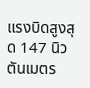แรงบิดสูงสุด 147 นิวตันเมตร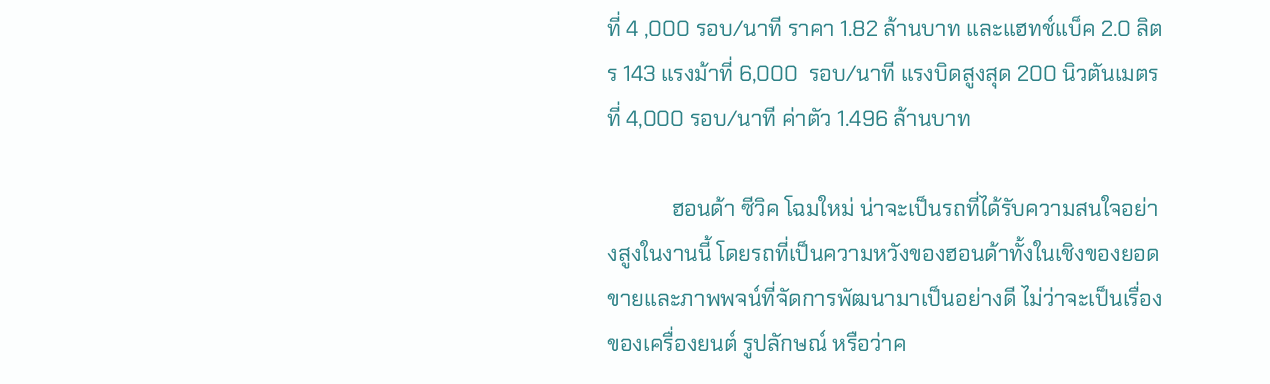ที่ 4 ,000 รอบ/นาที ราคา 1.82 ล้านบาท และแฮทช์แบ็ค 2.0 ลิตร 143 แรงม้าที่ 6,000  รอบ/นาที แรงบิดสูงสุด 200 นิวตันเมตร ที่ 4,000 รอบ/นาที ค่าตัว 1.496 ล้านบาท

            ฮอนด้า ซีวิค โฉมใหม่ น่าจะเป็นรถที่ได้รับความสนใจอย่างสูงในงานนี้ โดยรถที่เป็นความหวังของฮอนด้าทั้งในเชิงของยอดขายและภาพพจน์ที่จัดการพัฒนามาเป็นอย่างดี ไม่ว่าจะเป็นเรื่องของเครื่องยนต์ รูปลักษณ์ หรือว่าค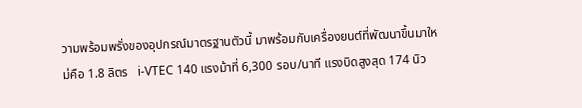วามพร้อมพรั่งของอุปกรณ์มาตรฐานตัวนี้ มาพร้อมกับเครื่องยนต์ที่พัฒนาขึ้นมาใหม่คือ 1.8 ลิตร   i-VTEC 140 แรงม้าที่ 6,300 รอบ/นาที แรงบิดสูงสุด 174 นิว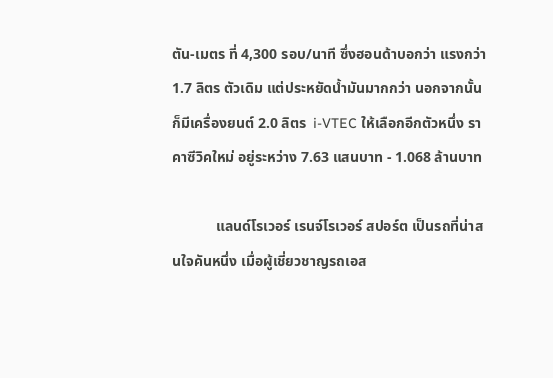ตัน-เมตร ที่ 4,300 รอบ/นาที ซึ่งฮอนด้าบอกว่า แรงกว่า 1.7 ลิตร ตัวเดิม แต่ประหยัดน้ำมันมากกว่า นอกจากนั้นก็มีเครื่องยนต์ 2.0 ลิตร  i-VTEC ให้เลือกอีกตัวหนึ่ง ราคาซีวิคใหม่ อยู่ระหว่าง 7.63 แสนบาท - 1.068 ล้านบาท

            แลนด์โรเวอร์ เรนจ์โรเวอร์ สปอร์ต เป็นรถที่น่าสนใจคันหนึ่ง เมื่อผู้เชี่ยวชาญรถเอส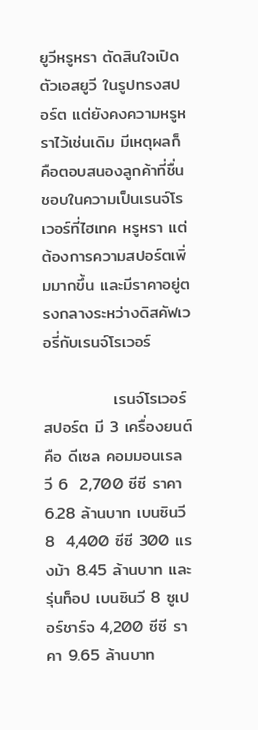ยูวีหรูหรา ตัดสินใจเปิดตัวเอสยูวี ในรูปทรงสปอร์ต แต่ยังคงความหรูหราไว้เช่นเดิม มีเหตุผลก็คือตอบสนองลูกค้าที่ชื่นชอบในความเป็นเรนจ์โรเวอร์ที่ไฮเทค หรูหรา แต่ต้องการความสปอร์ตเพิ่มมากขึ้น และมีราคาอยู่ตรงกลางระหว่างดิสคัฟเวอรี่กับเรนจ์โรเวอร์

            เรนจ์โรเวอร์ สปอร์ต มี 3 เครื่องยนต์ คือ ดีเซล คอมมอนเรล วี 6  2,700 ซีซี ราคา 6.28 ล้านบาท เบนซินวี 8  4,400 ซีซี 300 แรงม้า 8.45 ล้านบาท และรุ่นท็อป เบนซินวี 8 ซูเปอร์ชาร์จ 4,200 ซีซี ราคา 9.65 ล้านบาท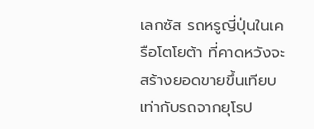เลกซัส รถหรูญี่ปุ่นในเครือโตโยต้า ที่คาดหวังจะสร้างยอดขายขึ้นเทียบเท่ากับรถจากยุโรป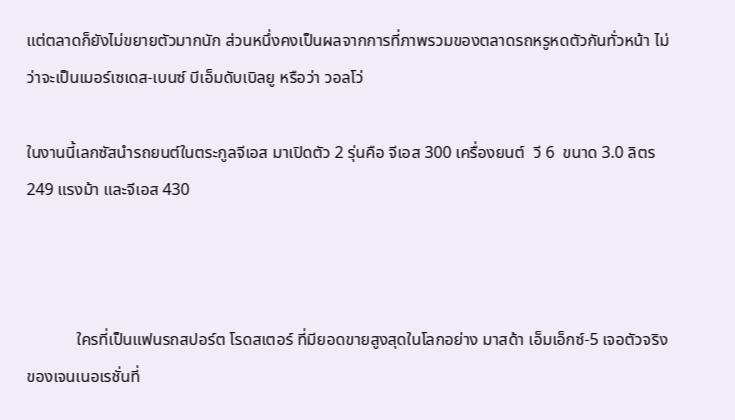แต่ตลาดก็ยังไม่ขยายตัวมากนัก ส่วนหนึ่งคงเป็นผลจากการที่ภาพรวมของตลาดรถหรูหดตัวกันทั่วหน้า ไม่ว่าจะเป็นเมอร์เซเดส-เบนซ์ บีเอ็มดับเบิลยู หรือว่า วอลโว่

ในงานนี้เลกซัสนำรถยนต์ในตระกูลจีเอส มาเปิดตัว 2 รุ่นคือ จีเอส 300 เครื่องยนต์  วี 6  ขนาด 3.0 ลิตร 249 แรงม้า และจีเอส 430



            ใครที่เป็นแฟนรถสปอร์ต โรดสเตอร์ ที่มียอดขายสูงสุดในโลกอย่าง มาสด้า เอ็มเอ็กซ์-5 เจอตัวจริงของเจนเนอเรชั่นที่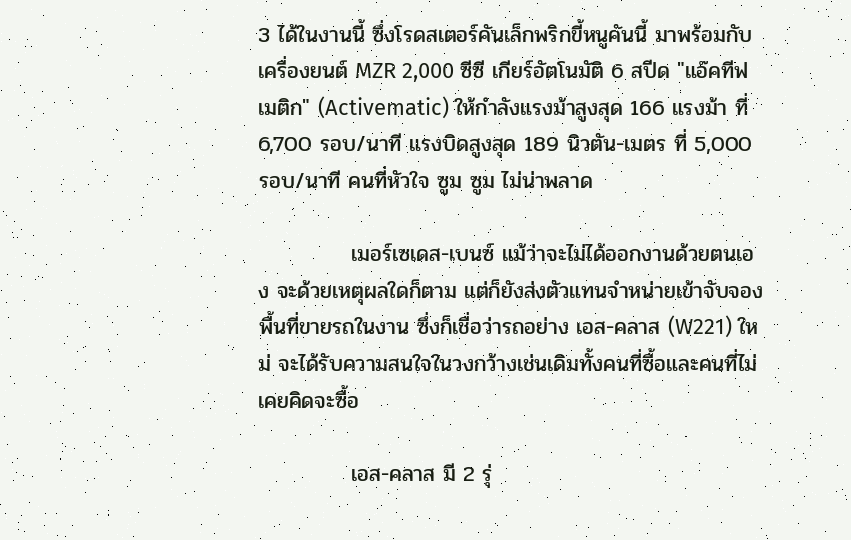3 ได้ในงานนี้ ซึ่งโรดสเตอร์คันเล็กพริกขี้หนูคันนี้ มาพร้อมกับเครื่องยนต์ MZR 2,000 ซีซี เกียร์อัตโนมัติ 6 สปีด "แอ๊คทีฟเมติก" (Activematic) ให้กำลังแรงม้าสูงสุด 166 แรงม้า ที่ 6,700 รอบ/นาที แรงบิดสูงสุด 189 นิวตัน-เมตร ที่ 5,000 รอบ/นาที คนที่หัวใจ ซูม ซูม ไม่น่าพลาด

            เมอร์เซเดส-เบนซ์ แม้ว่าจะไม่ได้ออกงานด้วยตนเอง จะด้วยเหตุผลใดก็ตาม แต่ก็ยังส่งตัวแทนจำหน่ายเข้าจับจองพื้นที่ขายรถในงาน ซึ่งก็เชื่อว่ารถอย่าง เอส-คลาส (W221) ใหม่ จะได้รับความสนใจในวงกว้างเช่นเดิมทั้งคนที่ซื้อและคนที่ไม่เคยคิดจะซื้อ

            เอส-คลาส มี 2 รุ่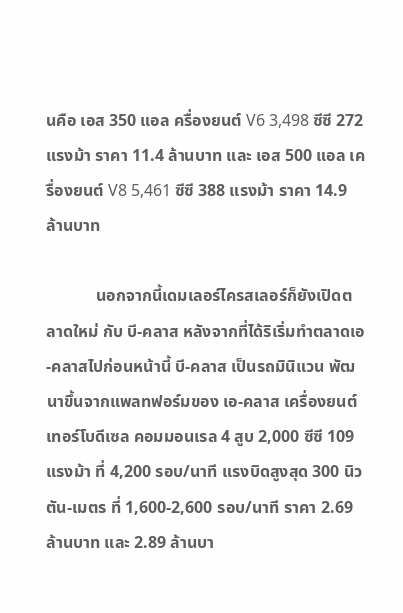นคือ เอส 350 แอล ครื่องยนต์ V6 3,498 ซีซี 272 แรงม้า ราคา 11.4 ล้านบาท และ เอส 500 แอล เครื่องยนต์ V8 5,461 ซีซี 388 แรงม้า ราคา 14.9 ล้านบาท

            นอกจากนี้เดมเลอร์ไครสเลอร์ก็ยังเปิดตลาดใหม่ กับ บี-คลาส หลังจากที่ได้ริเริ่มทำตลาดเอ-คลาสไปก่อนหน้านี้ บี-คลาส เป็นรถมินิแวน พัฒนาขึ้นจากแพลทฟอร์มของ เอ-คลาส เครื่องยนต์เทอร์โบดีเซล คอมมอนเรล 4 สูบ 2,000 ซีซี 109 แรงม้า ที่ 4,200 รอบ/นาที แรงบิดสูงสุด 300 นิวตัน-เมตร ที่ 1,600-2,600 รอบ/นาที ราคา 2.69 ล้านบาท และ 2.89 ล้านบา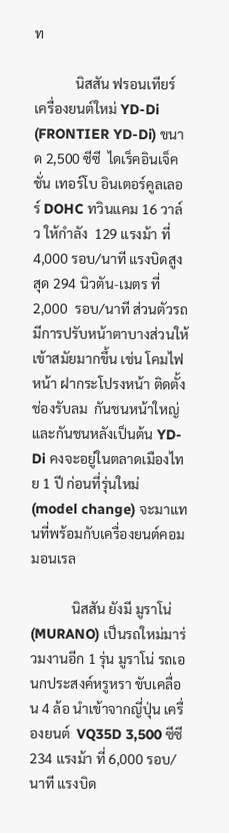ท

            นิสสัน ฟรอนเทียร์ เครื่องยนต์ใหม่ YD-Di (FRONTIER YD-Di) ขนาด 2,500 ซีซี  ไดเร็คอินเจ็คชั่น เทอร์โบ อินเตอร์คูลเลอร์ DOHC ทวินแคม 16 วาล์ว ให้กำลัง  129 แรงม้า ที่ 4,000 รอบ/นาที แรงบิดสูงสุด 294 นิวตัน-เมตร ที่ 2,000  รอบ/นาที ส่วนตัวรถมีการปรับหน้าตาบางส่วนให้เข้าสมัยมากขึ้น เช่น โคมไฟหน้า ฝากระโปรงหน้า ติดตั้งช่องรับลม  กันชนหน้าใหญ่ และกันชนหลังเป็นต้น YD-Di คงจะอยู่ในตลาดเมืองไทย 1 ปี ก่อนที่รุ่นใหม่ (model change) จะมาแทนที่พร้อมกับเครื่องยนต์คอมมอนเรล

            นิสสัน ยังมี มูราโน่ (MURANO) เป็นรถใหม่มาร่วมงานอีก 1 รุ่น มูราโน่ รถเอนกประสงค์หรูหรา ขับเคลื่อน 4 ล้อ นำเข้าจากญี่ปุ่น เครื่องยนต์  VQ35D 3,500 ซีซี  234 แรงม้า ที่ 6,000 รอบ/นาที แรงบิด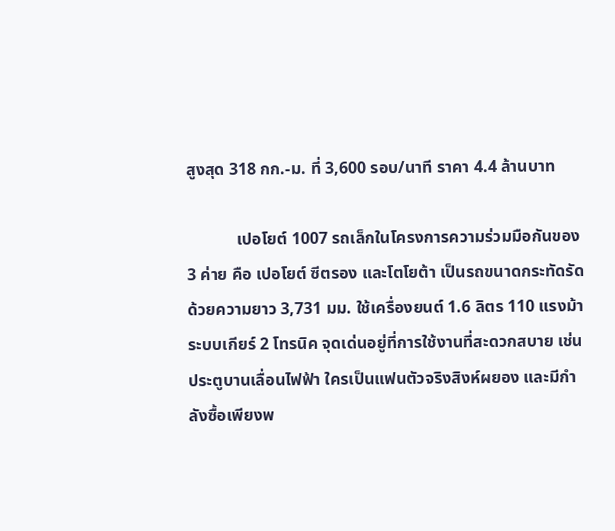สูงสุด 318 กก.-ม. ที่ 3,600 รอบ/นาที ราคา 4.4 ล้านบาท

            เปอโยต์ 1007 รถเล็กในโครงการความร่วมมือกันของ 3 ค่าย คือ เปอโยต์ ซีตรอง และโตโยต้า เป็นรถขนาดกระทัดรัด ด้วยความยาว 3,731 มม. ใช้เครื่องยนต์ 1.6 ลิตร 110 แรงม้า ระบบเกียร์ 2 โทรนิค จุดเด่นอยู่ที่การใช้งานที่สะดวกสบาย เช่นประตูบานเลื่อนไฟฟ้า ใครเป็นแฟนตัวจริงสิงห์ผยอง และมีกำลังซื้อเพียงพ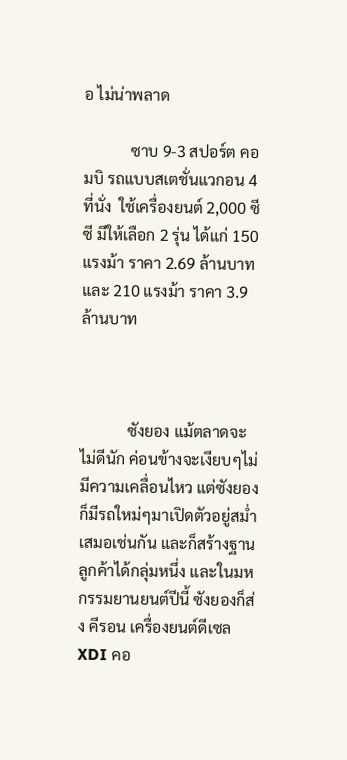อ ไม่น่าพลาด

            ซาบ 9-3 สปอร์ต คอมบิ รถแบบสเตชั่นแวกอน 4 ที่นั่ง  ใช้เครื่องยนต์ 2,000 ซีซี มีให้เลือก 2 รุ่น ได้แก่ 150  แรงม้า ราคา 2.69 ล้านบาท และ 210 แรงม้า ราคา 3.9 ล้านบาท



            ซังยอง แม้ตลาดจะไม่ดีนัก ค่อนข้างจะเงียบๆไม่มีความเคลื่อนไหว แต่ซังยองก็มีรถใหม่ๆมาเปิดตัวอยู่สม่ำเสมอเช่นกัน และก็สร้างฐานลูกค้าได้กลุ่มหนึ่ง และในมหกรรมยานยนต์ปีนี้ ซังยองก็ส่ง คีรอน เครื่องยนต์ดีเซล XDI คอ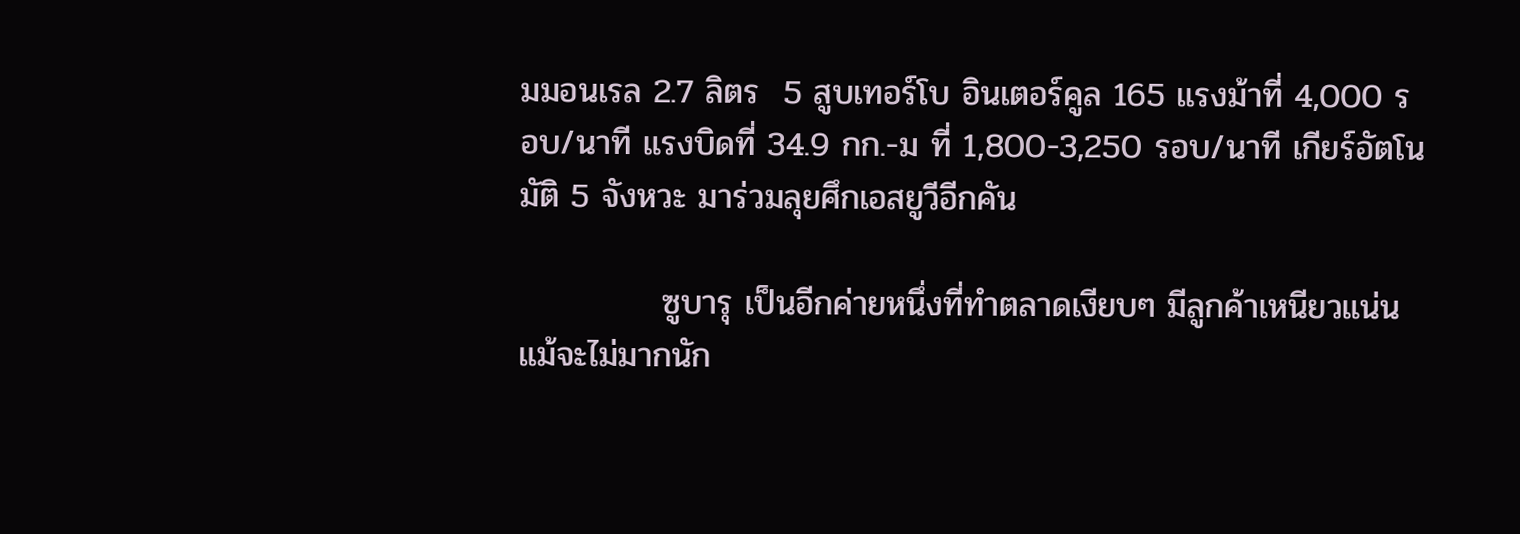มมอนเรล 2.7 ลิตร  5 สูบเทอร์โบ อินเตอร์คูล 165 แรงม้าที่ 4,000 รอบ/นาที แรงบิดที่ 34.9 กก.-ม ที่ 1,800-3,250 รอบ/นาที เกียร์อัตโนมัติ 5 จังหวะ มาร่วมลุยศึกเอสยูวีอีกคัน

            ซูบารุ เป็นอีกค่ายหนึ่งที่ทำตลาดเงียบๆ มีลูกค้าเหนียวแน่น แม้จะไม่มากนัก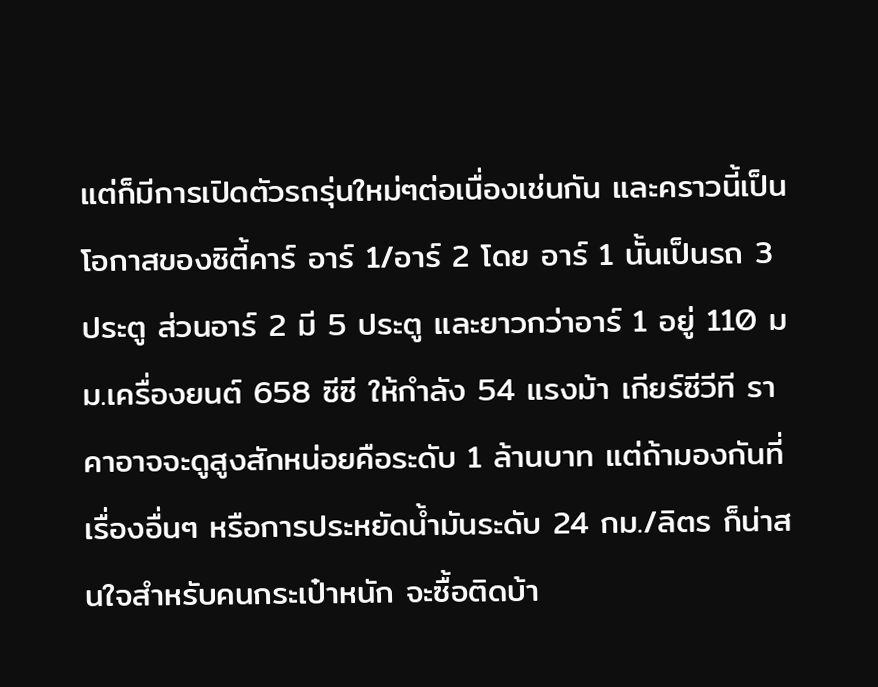แต่ก็มีการเปิดตัวรถรุ่นใหม่ๆต่อเนื่องเช่นกัน และคราวนี้เป็นโอกาสของซิตี้คาร์ อาร์ 1/อาร์ 2 โดย อาร์ 1 นั้นเป็นรถ 3 ประตู ส่วนอาร์ 2 มี 5 ประตู และยาวกว่าอาร์ 1 อยู่ 110 มม.เครื่องยนต์ 658 ซีซี ให้กำลัง 54 แรงม้า เกียร์ซีวีที ราคาอาจจะดูสูงสักหน่อยคือระดับ 1 ล้านบาท แต่ถ้ามองกันที่เรื่องอื่นๆ หรือการประหยัดน้ำมันระดับ 24 กม./ลิตร ก็น่าสนใจสำหรับคนกระเป๋าหนัก จะซื้อติดบ้า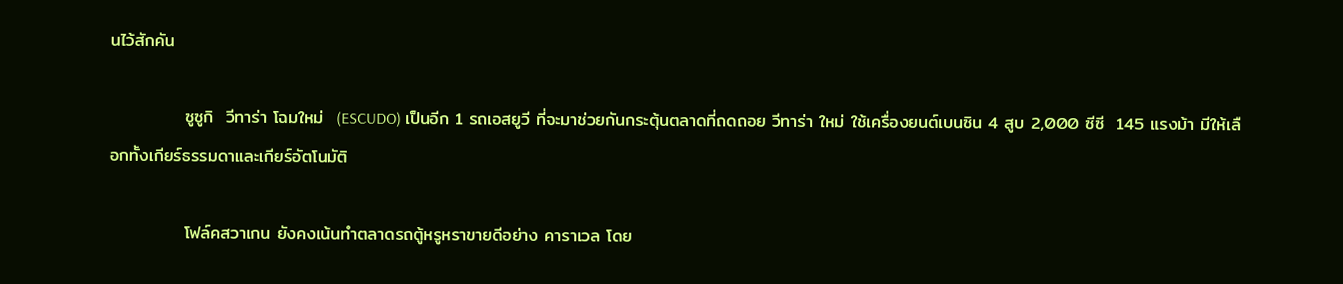นไว้สักคัน

            ซูซูกิ  วีทาร่า โฉมใหม่  (ESCUDO) เป็นอีก 1 รถเอสยูวี ที่จะมาช่วยกันกระตุ้นตลาดที่ถดถอย วีทาร่า ใหม่ ใช้เครื่องยนต์เบนซิน 4 สูบ 2,000 ซีซี  145 แรงม้า มีให้เลือกทั้งเกียร์ธรรมดาและเกียร์อัตโนมัติ

            โฟล์คสวาเกน ยังคงเน้นทำตลาดรถตู้หรูหราขายดีอย่าง คาราเวล โดย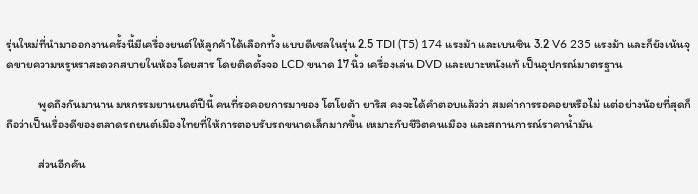รุ่นใหม่ที่นำมาออกงานครั้งนี้มีเครื่องยนต์ให้ลูกค้าได้เลือกทั้ง แบบดีเซลในรุ่น 2.5 TDI (T5) 174 แรงม้า และเบนซิน 3.2 V6 235 แรงม้า และก็ยังเน้นจุดขายความหรูหราสะดวกสบายในห้องโดยสาร โดยติดตั้งจอ LCD ขนาด 17 นิ้ว เครื่องเล่น DVD และเบาะหนังแท้ เป็นอุปกรณ์มาตรฐาน

            พูดถึงกันมานาน มหกรรมยานยนต์ปีนี้ คนที่รอคอยการมาของ โตโยต้า ยาริส คงจะได้คำตอบแล้วว่า สมค่าการรอคอยหรือไม่ แต่อย่างน้อยที่สุดก็ถือว่าเป็นเรื่องดีของตลาดรถยนต์เมืองไทยที่ให้การตอบรับรถขนาดเล็กมากขึ้น เหมาะกับชีวิตคนเมือง และสถานการณ์ราคาน้ำมัน

            ส่วนอีกคัน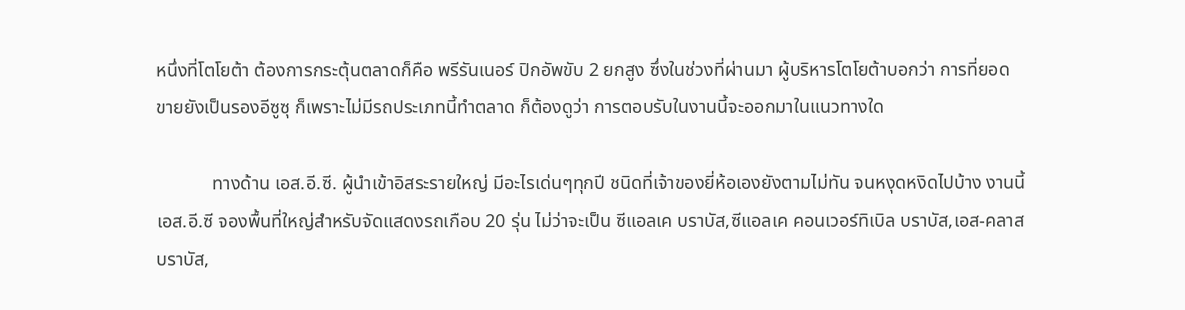หนึ่งที่โตโยต้า ต้องการกระตุ้นตลาดก็คือ พรีรันเนอร์ ปิกอัพขับ 2 ยกสูง ซึ่งในช่วงที่ผ่านมา ผู้บริหารโตโยต้าบอกว่า การที่ยอดขายยังเป็นรองอีซูซุ ก็เพราะไม่มีรถประเภทนี้ทำตลาด ก็ต้องดูว่า การตอบรับในงานนี้จะออกมาในแนวทางใด

            ทางด้าน เอส.อี.ซี. ผู้นำเข้าอิสระรายใหญ่ มีอะไรเด่นๆทุกปี ชนิดที่เจ้าของยี่ห้อเองยังตามไม่ทัน จนหงุดหงิดไปบ้าง งานนี้ เอส.อี.ซี จองพื้นที่ใหญ่สำหรับจัดแสดงรถเกือบ 20 รุ่น ไม่ว่าจะเป็น ซีแอลเค บราบัส,ซีแอลเค คอนเวอร์ทิเบิล บราบัส,เอส-คลาส บราบัส,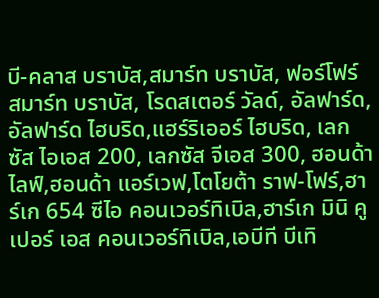บี-คลาส บราบัส,สมาร์ท บราบัส, ฟอร์โฟร์ สมาร์ท บราบัส, โรดสเตอร์ วัลด์, อัลฟาร์ด, อัลฟาร์ด ไฮบริด,แฮร์ริเออร์ ไฮบริด, เลกซัส ไอเอส 200, เลกซัส จีเอส 300, ฮอนด้า ไลฟ์,ฮอนด้า แอร์เวฟ,โตโยต้า ราฟ-โฟร์,ฮาร์เก 654 ซีไอ คอนเวอร์ทิเบิล,ฮาร์เก มินิ คูเปอร์ เอส คอนเวอร์ทิเบิล,เอบีที บีเทิ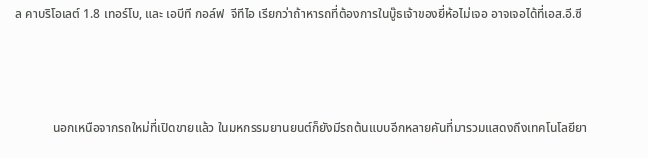ล คาบริโอเลต์ 1.8 เทอร์โบ, และ เอบีที กอล์ฟ  จีทีไอ เรียกว่าถ้าหารถที่ต้องการในบู๊ธเจ้าของยี่ห้อไม่เจอ อาจเจอได้ที่เอส.อี.ซี



            นอกเหนือจากรถใหม่ที่เปิดขายแล้ว ในมหกรรมยานยนต์ก็ยังมีรถต้นแบบอีกหลายคันที่มารวมแสดงถึงเทคโนโลยียา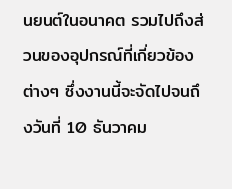นยนต์ในอนาคต รวมไปถึงส่วนของอุปกรณ์ที่เกี่ยวข้องต่างๆ ซึ่งงานนี้จะจัดไปจนถึงวันที่ 10 ธันวาคม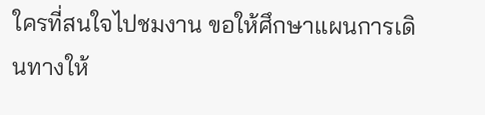ใครที่สนใจไปชมงาน ขอให้ศึกษาแผนการเดินทางให้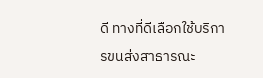ดี ทางที่ดีเลือกใช้บริการขนส่งสาธารณะ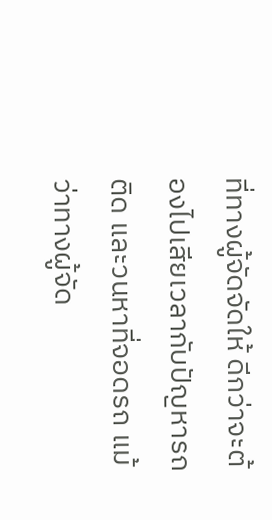ที่ทางผู้จัดจัดให้ ดีกว่าจะต้องไปเสียเวลากับปัญหารถติด และวนหาที่จอดรถ แม้ว่าทางผู้จัด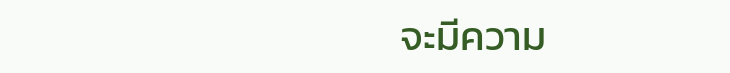จะมีความ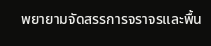พยายามจัดสรรการจราจรและพื้น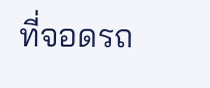ที่จอดรถ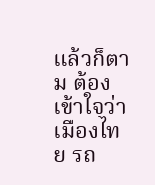แล้วก็ตาม ต้องเข้าใจว่า เมืองไทย รถ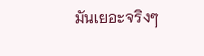มันเยอะจริงๆ